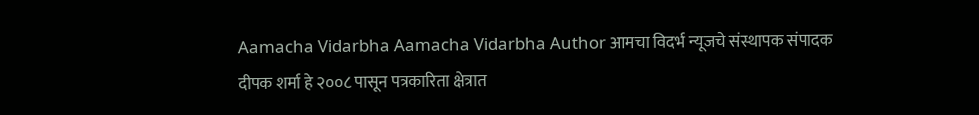Aamacha Vidarbha Aamacha Vidarbha Author आमचा विदर्भ न्यूजचे संस्थापक संपादक दीपक शर्मा हे २००८ पासून पत्रकारिता क्षेत्रात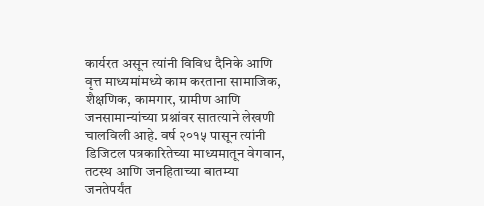कार्यरत असून त्यांनी विविध दैनिके आणि वृत्त माध्यमांमध्ये काम करताना सामाजिक, शैक्षणिक, कामगार, ग्रामीण आणि जनसामान्यांच्या प्रश्नांवर सातत्याने लेखणी चालविली आहे. वर्ष २०१५ पासून त्यांनी डिजिटल पत्रकारितेच्या माध्यमातून वेगवान, तटस्थ आणि जनहिताच्या बातम्या जनतेपर्यंत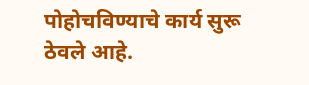पोहोचविण्याचे कार्य सुरू ठेवले आहे.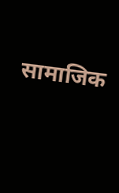सामाजिक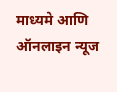माध्यमे आणि ऑनलाइन न्यूज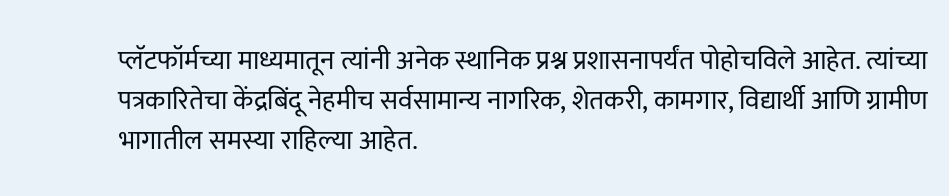प्लॅटफॉर्मच्या माध्यमातून त्यांनी अनेक स्थानिक प्रश्न प्रशासनापर्यंत पोहोचविले आहेत. त्यांच्या पत्रकारितेचा केंद्रबिंदू नेहमीच सर्वसामान्य नागरिक, शेतकरी, कामगार, विद्यार्थी आणि ग्रामीण भागातील समस्या राहिल्या आहेत.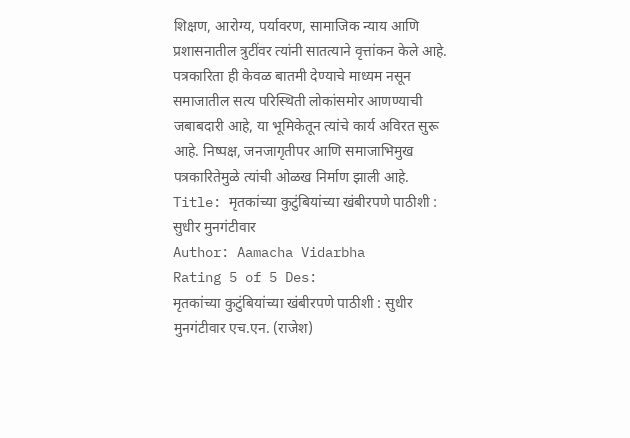शिक्षण, आरोग्य, पर्यावरण, सामाजिक न्याय आणि प्रशासनातील त्रुटींवर त्यांनी सातत्याने वृत्तांकन केले आहे. पत्रकारिता ही केवळ बातमी देण्याचे माध्यम नसून समाजातील सत्य परिस्थिती लोकांसमोर आणण्याची जबाबदारी आहे, या भूमिकेतून त्यांचे कार्य अविरत सुरू आहे. निष्पक्ष, जनजागृतीपर आणि समाजाभिमुख पत्रकारितेमुळे त्यांची ओळख निर्माण झाली आहे.
Title: मृतकांच्या कुटुंबियांच्या खंबीरपणे पाठीशी : सुधीर मुनगंटीवार
Author: Aamacha Vidarbha
Rating 5 of 5 Des:
मृतकांच्या कुटुंबियांच्या खंबीरपणे पाठीशी : सुधीर मुनगंटीवार एच.एन. (राजेश)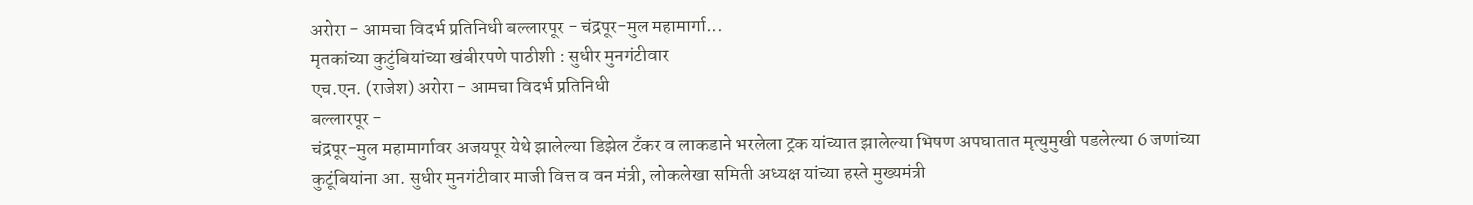अरोरा - आमचा विदर्भ प्रतिनिधी बल्लारपूर - चंद्रपूर-मुल महामार्गा...
मृतकांच्या कुटुंबियांच्या खंबीरपणे पाठीशी : सुधीर मुनगंटीवार
एच.एन. (राजेश) अरोरा - आमचा विदर्भ प्रतिनिधी
बल्लारपूर -
चंद्रपूर-मुल महामार्गावर अजयपूर येथे झालेल्‍या डिझेल टॅंकर व लाकडाने भरलेला ट्रक यांच्‍यात झालेल्‍या भिषण अपघातात मृत्‍युमुखी पडलेल्‍या 6 जणांच्‍या कुटूंबियांना आ. सुधीर मुनगंटीवार माजी वित्त व वन मंत्री, लोकलेखा समिती अध्यक्ष यांच्‍या हस्ते मुख्‍यमंत्री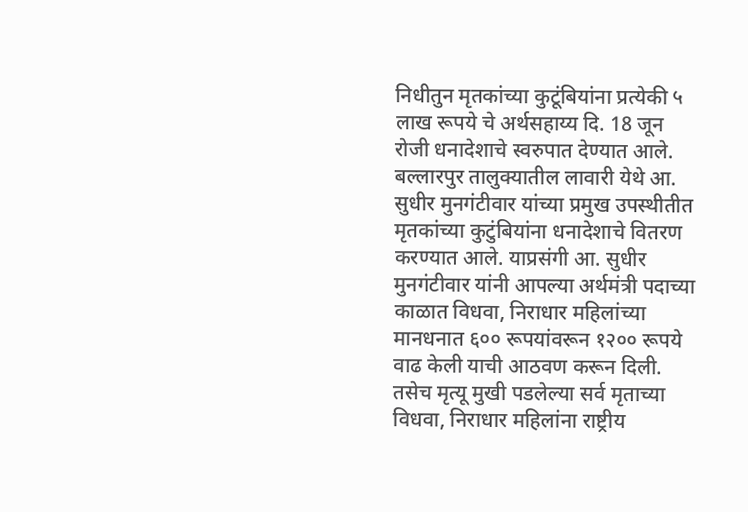निधीतुन मृतकांच्‍या कुटूंबियांना प्रत्‍येकी ५ लाख रूपये चे अर्थसहाय्य दि. 18 जून रोजी धनादेशाचे स्वरुपात देण्यात आले.
बल्लारपुर तालुक्यातील लावारी येथे आ. सुधीर मुनगंटीवार यांच्या प्रमुख उपस्थीतीत मृतकांच्या कुटुंबियांना धनादेशाचे वितरण करण्यात आले. याप्रसंगी आ. सुधीर मुनगंटीवार यांनी आपल्‍या अर्थमंत्री पदाच्‍या काळात विधवा, निराधार महिलांच्‍या मानधनात ६०० रूपयांवरून १२०० रूपये वाढ केली याची आठवण करून दिली. तसेच मृत्यू मुखी पडलेल्या सर्व मृताच्या विधवा, निराधार महिलांना राष्ट्रीय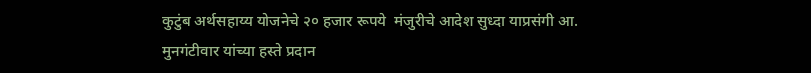कुटुंब अर्थसहाय्य योजनेचे २० हजार रूपये  मंजुरीचे आदेश सुध्‍दा याप्रसंगी आ. मुनगंटीवार यांच्‍या हस्‍ते प्रदान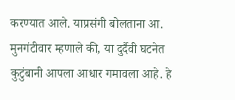करण्‍यात आले. याप्रसंगी बोलताना आ. मुनगंटीवार म्‍हणाले की, या दुर्दैवी घटनेत कुटुंबानी आपला आधार गमावला आहे. हे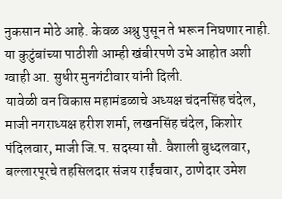नुकसान मोठे आहे. केवळ अश्रु पुसून ते भरून निघणार नाही. या कुटुंबांच्या पाठीशी आम्ही खंबीरपणे उभे आहोत अशी ग्वाही आ. सुधीर मुनगंटीवार यांनी दिली.
यावेळी वन विकास महामंडळाचे अध्यक्ष चंदनसिंह चंदेल, माजी नगराध्‍यक्ष हरीश शर्मा, लखनसिंह चंदेल, किशोर पंदिलवार, माजी जि.प. सदस्‍या सौ. वैशाली बुध्‍दलवार, बल्‍लारपूरचे तहसिलदार संजय राईंचवार, ठाणेदार उमेश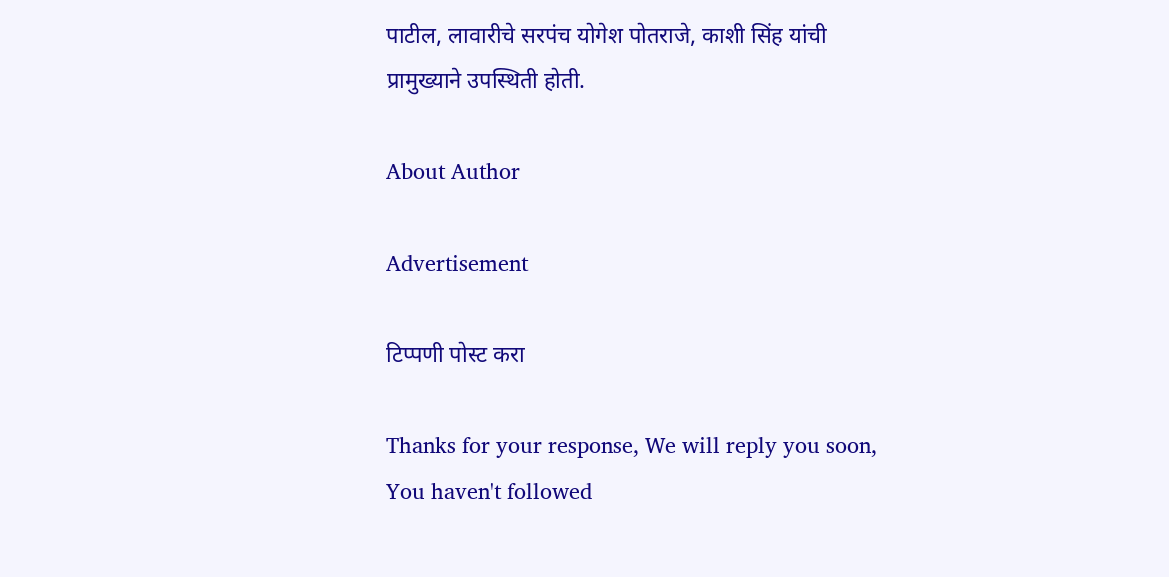पाटील, लावारीचे सरपंच योगेश पोतराजे, काशी सिंह यांची प्रामुख्याने उपस्थिती होती.

About Author

Advertisement

टिप्पणी पोस्ट करा

Thanks for your response, We will reply you soon, You haven't followed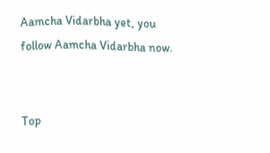Aamcha Vidarbha yet, you follow Aamcha Vidarbha now.


Top